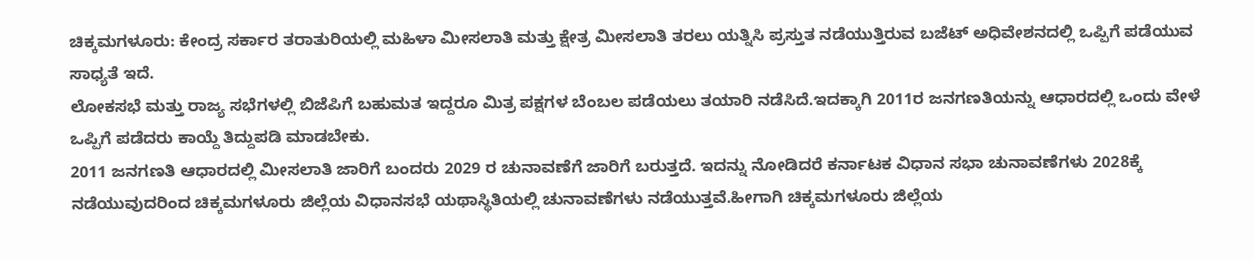ಚಿಕ್ಕಮಗಳೂರು: ಕೇಂದ್ರ ಸರ್ಕಾರ ತರಾತುರಿಯಲ್ಲಿ ಮಹಿಳಾ ಮೀಸಲಾತಿ ಮತ್ತು ಕ್ಷೇತ್ರ ಮೀಸಲಾತಿ ತರಲು ಯತ್ನಿಸಿ ಪ್ರಸ್ತುತ ನಡೆಯುತ್ತಿರುವ ಬಜೆಟ್ ಅಧಿವೇಶನದಲ್ಲಿ ಒಪ್ಪಿಗೆ ಪಡೆಯುವ ಸಾಧ್ಯತೆ ಇದೆ.
ಲೋಕಸಭೆ ಮತ್ತು ರಾಜ್ಯ ಸಭೆಗಳಲ್ಲಿ ಬಿಜೆಪಿಗೆ ಬಹುಮತ ಇದ್ದರೂ ಮಿತ್ರ ಪಕ್ಷಗಳ ಬೆಂಬಲ ಪಡೆಯಲು ತಯಾರಿ ನಡೆಸಿದೆ.ಇದಕ್ಕಾಗಿ 2011ರ ಜನಗಣತಿಯನ್ನು ಆಧಾರದಲ್ಲಿ ಒಂದು ವೇಳೆ ಒಪ್ಪಿಗೆ ಪಡೆದರು ಕಾಯ್ದೆ ತಿದ್ದುಪಡಿ ಮಾಡಬೇಕು.
2011 ಜನಗಣತಿ ಆಧಾರದಲ್ಲಿ ಮೀಸಲಾತಿ ಜಾರಿಗೆ ಬಂದರು 2029 ರ ಚುನಾವಣೆಗೆ ಜಾರಿಗೆ ಬರುತ್ತದೆ. ಇದನ್ನು ನೋಡಿದರೆ ಕರ್ನಾಟಕ ವಿಧಾನ ಸಭಾ ಚುನಾವಣೆಗಳು 2028ಕ್ಕೆ ನಡೆಯುವುದರಿಂದ ಚಿಕ್ಕಮಗಳೂರು ಜಿಲ್ಲೆಯ ವಿಧಾನಸಭೆ ಯಥಾಸ್ಥಿತಿಯಲ್ಲಿ ಚುನಾವಣೆಗಳು ನಡೆಯುತ್ತವೆ.ಹೀಗಾಗಿ ಚಿಕ್ಕಮಗಳೂರು ಜಿಲ್ಲೆಯ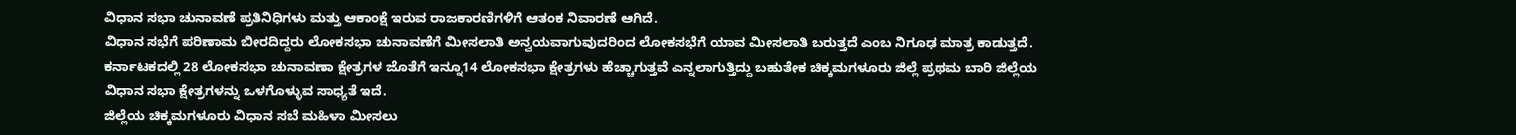ವಿಧಾನ ಸಭಾ ಚುನಾವಣೆ ಪ್ರತಿನಿಧಿಗಳು ಮತ್ತು ಆಕಾಂಕ್ಷೆ ಇರುವ ರಾಜಕಾರಣಿಗಳಿಗೆ ಆತಂಕ ನಿವಾರಣೆ ಆಗಿದೆ.
ವಿಧಾನ ಸಭೆಗೆ ಪರಿಣಾಮ ಬೀರದಿದ್ದರು ಲೋಕಸಭಾ ಚುನಾವಣೆಗೆ ಮೀಸಲಾತಿ ಅನ್ವಯವಾಗುವುದರಿಂದ ಲೋಕಸಭೆಗೆ ಯಾವ ಮೀಸಲಾತಿ ಬರುತ್ತದೆ ಎಂಬ ನಿಗೂಢ ಮಾತ್ರ ಕಾಡುತ್ತದೆ.
ಕರ್ನಾಟಕದಲ್ಲಿ 28 ಲೋಕಸಭಾ ಚುನಾವಣಾ ಕ್ಷೇತ್ರಗಳ ಜೊತೆಗೆ ಇನ್ನೂ14 ಲೋಕಸಭಾ ಕ್ಷೇತ್ರಗಳು ಹೆಚ್ಚಾಗುತ್ತವೆ ಎನ್ನಲಾಗುತ್ತಿದ್ದು ಬಹುತೇಕ ಚಿಕ್ಕಮಗಳೂರು ಜಿಲ್ಲೆ ಪ್ರಥಮ ಬಾರಿ ಜಿಲ್ಲೆಯ ವಿಧಾನ ಸಭಾ ಕ್ಷೇತ್ರಗಳನ್ನು ಒಳಗೊಳ್ಳುವ ಸಾಧ್ಯತೆ ಇದೆ.
ಜಿಲ್ಲೆಯ ಚಿಕ್ಕಮಗಳೂರು ವಿಧಾನ ಸಬೆ ಮಹಿಳಾ ಮೀಸಲು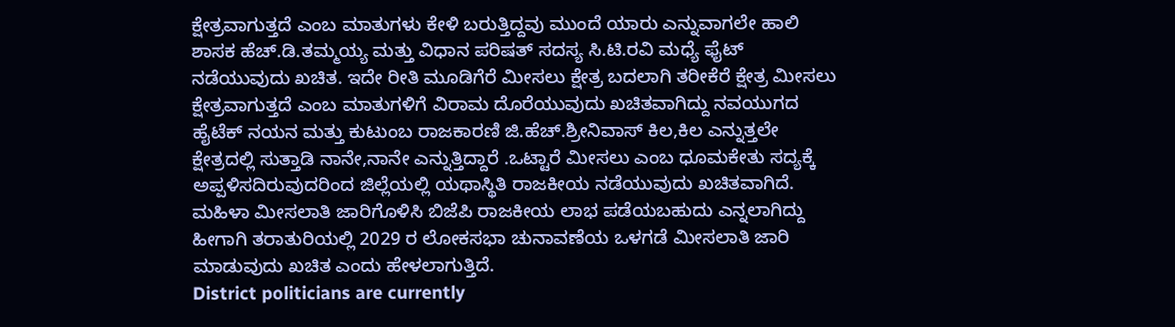ಕ್ಷೇತ್ರವಾಗುತ್ತದೆ ಎಂಬ ಮಾತುಗಳು ಕೇಳಿ ಬರುತ್ತಿದ್ದವು ಮುಂದೆ ಯಾರು ಎನ್ನುವಾಗಲೇ ಹಾಲಿ ಶಾಸಕ ಹೆಚ್.ಡಿ.ತಮ್ಮಯ್ಯ ಮತ್ತು ವಿಧಾನ ಪರಿಷತ್ ಸದಸ್ಯ ಸಿ.ಟಿ.ರವಿ ಮಧ್ಯೆ ಫೈಟ್ ನಡೆಯುವುದು ಖಚಿತ. ಇದೇ ರೀತಿ ಮೂಡಿಗೆರೆ ಮೀಸಲು ಕ್ಷೇತ್ರ ಬದಲಾಗಿ ತರೀಕೆರೆ ಕ್ಷೇತ್ರ ಮೀಸಲು ಕ್ಷೇತ್ರವಾಗುತ್ತದೆ ಎಂಬ ಮಾತುಗಳಿಗೆ ವಿರಾಮ ದೊರೆಯುವುದು ಖಚಿತವಾಗಿದ್ದು ನವಯುಗದ ಹೈಟೆಕ್ ನಯನ ಮತ್ತು ಕುಟುಂಬ ರಾಜಕಾರಣಿ ಜಿ.ಹೆಚ್.ಶ್ರೀನಿವಾಸ್ ಕಿಲ,ಕಿಲ ಎನ್ನುತ್ತಲೇ ಕ್ಷೇತ್ರದಲ್ಲಿ ಸುತ್ತಾಡಿ ನಾನೇ,ನಾನೇ ಎನ್ನುತ್ತಿದ್ದಾರೆ .ಒಟ್ಟಾರೆ ಮೀಸಲು ಎಂಬ ಧೂಮಕೇತು ಸದ್ಯಕ್ಕೆ ಅಪ್ಪಳಿಸದಿರುವುದರಿಂದ ಜಿಲ್ಲೆಯಲ್ಲಿ ಯಥಾಸ್ಥಿತಿ ರಾಜಕೀಯ ನಡೆಯುವುದು ಖಚಿತವಾಗಿದೆ.
ಮಹಿಳಾ ಮೀಸಲಾತಿ ಜಾರಿಗೊಳಿಸಿ ಬಿಜೆಪಿ ರಾಜಕೀಯ ಲಾಭ ಪಡೆಯಬಹುದು ಎನ್ನಲಾಗಿದ್ದು ಹೀಗಾಗಿ ತರಾತುರಿಯಲ್ಲಿ 2029 ರ ಲೋಕಸಭಾ ಚುನಾವಣೆಯ ಒಳಗಡೆ ಮೀಸಲಾತಿ ಜಾರಿ ಮಾಡುವುದು ಖಚಿತ ಎಂದು ಹೇಳಲಾಗುತ್ತಿದೆ.
District politicians are currently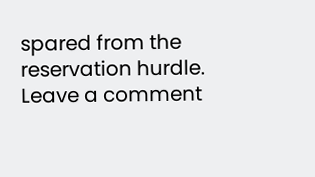spared from the reservation hurdle.
Leave a comment